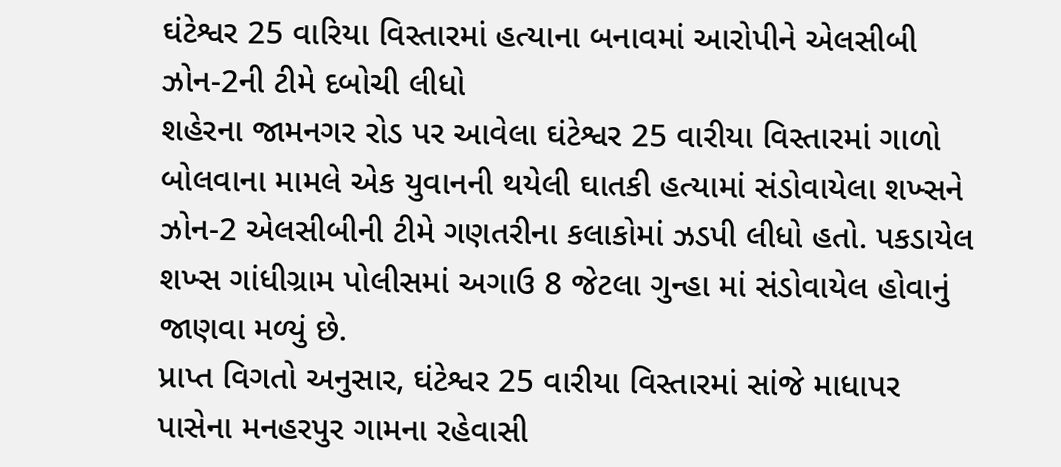ઘંટેશ્વર 25 વારિયા વિસ્તારમાં હત્યાના બનાવમાં આરોપીને એલસીબી ઝોન-2ની ટીમે દબોચી લીધો
શહેરના જામનગર રોડ પર આવેલા ઘંટેશ્વર 25 વારીયા વિસ્તારમાં ગાળો બોલવાના મામલે એક યુવાનની થયેલી ઘાતકી હત્યામાં સંડોવાયેલા શખ્સને ઝોન-2 એલસીબીની ટીમે ગણતરીના કલાકોમાં ઝડપી લીધો હતો. પકડાયેલ શખ્સ ગાંધીગ્રામ પોલીસમાં અગાઉ 8 જેટલા ગુન્હા માં સંડોવાયેલ હોવાનું જાણવા મળ્યું છે.
પ્રાપ્ત વિગતો અનુસાર, ઘંટેશ્વર 25 વારીયા વિસ્તારમાં સાંજે માધાપર પાસેના મનહરપુર ગામના રહેવાસી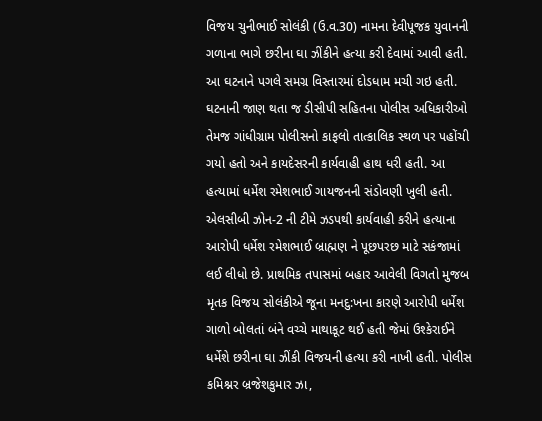વિજય ચુનીભાઈ સોલંકી (ઉ.વ.30) નામના દેવીપૂજક યુવાનની ગળાના ભાગે છરીના ઘા ઝીંકીને હત્યા કરી દેવામાં આવી હતી. આ ઘટનાને પગલે સમગ્ર વિસ્તારમાં દોડધામ મચી ગઇ હતી. ઘટનાની જાણ થતા જ ડીસીપી સહિતના પોલીસ અધિકારીઓ તેમજ ગાંધીગ્રામ પોલીસનો કાફલો તાત્કાલિક સ્થળ પર પહોંચી ગયો હતો અને કાયદેસરની કાર્યવાહી હાથ ધરી હતી. આ હત્યામાં ધર્મેશ રમેશભાઈ ગાયજનની સંડોવણી ખુલી હતી.
એલસીબી ઝોન-2 ની ટીમે ઝડપથી કાર્યવાહી કરીને હત્યાના આરોપી ધર્મેશ રમેશભાઈ બ્રાહ્મણ ને પૂછપરછ માટે સકંજામાં લઈ લીધો છે. પ્રાથમિક તપાસમાં બહાર આવેલી વિગતો મુજબ મૃતક વિજય સોલંકીએ જૂના મનદુ:ખના કારણે આરોપી ધર્મેશ ગાળો બોલતાં બંને વચ્ચે માથાકૂટ થઈ હતી જેમાં ઉશ્કેરાઈને ધર્મેશે છરીના ઘા ઝીંકી વિજયની હત્યા કરી નાખી હતી. પોલીસ કમિશ્નર બ્રજેશકુમાર ઝા,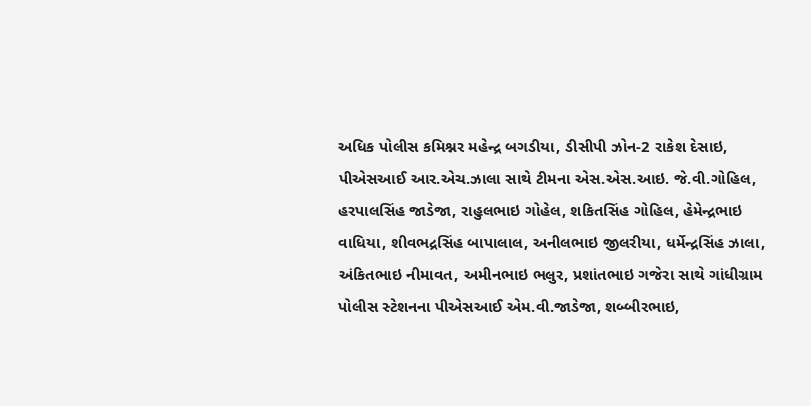અધિક પોલીસ કમિશ્નર મહેન્દ્ર બગડીયા, ડીસીપી ઝોન-2 રાકેશ દેસાઇ, પીએસઆઈ આર.એચ.ઝાલા સાથે ટીમના એસ.એસ.આઇ. જે.વી.ગોહિલ, હરપાલસિંહ જાડેજા, રાહુલભાઇ ગોહેલ, શકિતસિંહ ગોહિલ, હેમેન્દ્રભાઇ વાધિયા, શીવભદ્રસિંહ બાપાલાલ, અનીલભાઇ જીલરીયા, ધર્મેન્દ્રસિંહ ઝાલા, અંકિતભાઇ નીમાવત, અમીનભાઇ ભલુર, પ્રશાંતભાઇ ગજેરા સાથે ગાંધીગ્રામ પોલીસ સ્ટેશનના પીએસઆઈ એમ.વી.જાડેજા, શબ્બીરભાઇ,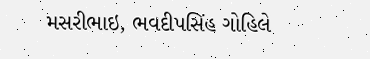મસરીભાઇ, ભવદીપસિંહ ગોહિલે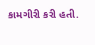કામગીરી કરી હતી.